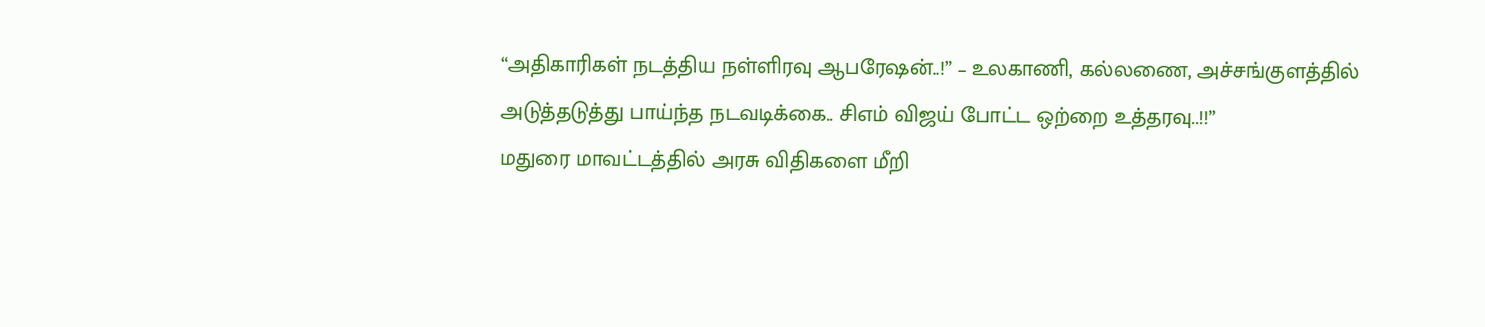“அதிகாரிகள் நடத்திய நள்ளிரவு ஆபரேஷன்..!” – உலகாணி, கல்லணை, அச்சங்குளத்தில் அடுத்தடுத்து பாய்ந்த நடவடிக்கை.. சிஎம் விஜய் போட்ட ஒற்றை உத்தரவு..!!”
மதுரை மாவட்டத்தில் அரசு விதிகளை மீறி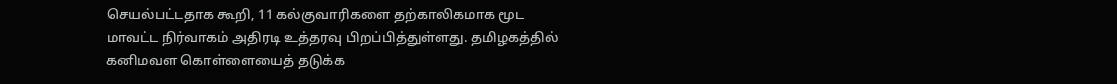செயல்பட்டதாக கூறி, 11 கல்குவாரிகளை தற்காலிகமாக மூட மாவட்ட நிர்வாகம் அதிரடி உத்தரவு பிறப்பித்துள்ளது. தமிழகத்தில் கனிமவள கொள்ளையைத் தடுக்க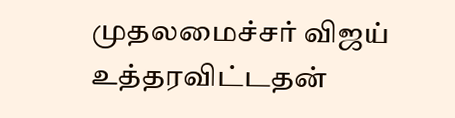முதலமைச்சர் விஜய் உத்தரவிட்டதன்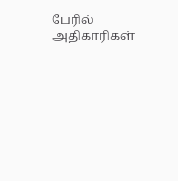பேரில் அதிகாரிகள்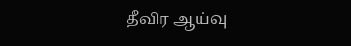தீவிர ஆய்வு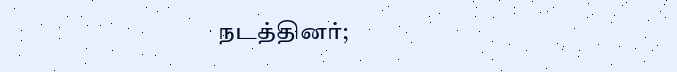நடத்தினர்;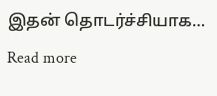இதன் தொடர்ச்சியாக…
Read more